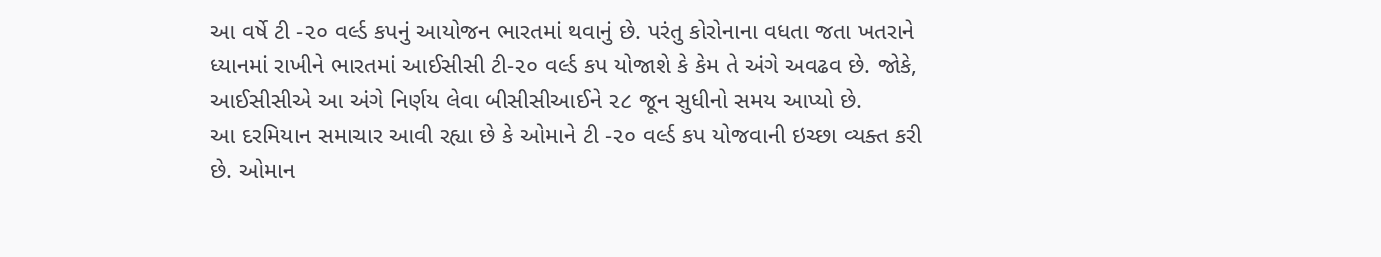આ વર્ષે ટી -૨૦ વર્લ્ડ કપનું આયોજન ભારતમાં થવાનું છે. પરંતુ કોરોનાના વધતા જતા ખતરાને ધ્યાનમાં રાખીને ભારતમાં આઈસીસી ટી-૨૦ વર્લ્ડ કપ યોજાશે કે કેમ તે અંગે અવઢવ છે. જોકે, આઈસીસીએ આ અંગે નિર્ણય લેવા બીસીસીઆઈને ૨૮ જૂન સુધીનો સમય આપ્યો છે.
આ દરમિયાન સમાચાર આવી રહ્યા છે કે ઓમાને ટી -૨૦ વર્લ્ડ કપ યોજવાની ઇચ્છા વ્યક્ત કરી છે. ઓમાન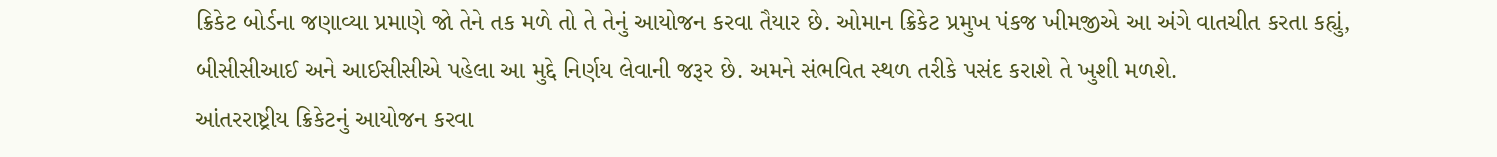ક્રિકેટ બોર્ડના જણાવ્યા પ્રમાણે જો તેને તક મળે તો તે તેનું આયોજન કરવા તૈયાર છે. ઓમાન ક્રિકેટ પ્રમુખ પંકજ ખીમજીએ આ અંગે વાતચીત કરતા કહ્યું, બીસીસીઆઈ અને આઈસીસીએ પહેલા આ મુદ્દે નિર્ણય લેવાની જરૂર છે. અમને સંભવિત સ્થળ તરીકે પસંદ કરાશે તે ખુશી મળશે.
આંતરરાષ્ટ્રીય ક્રિકેટનું આયોજન કરવા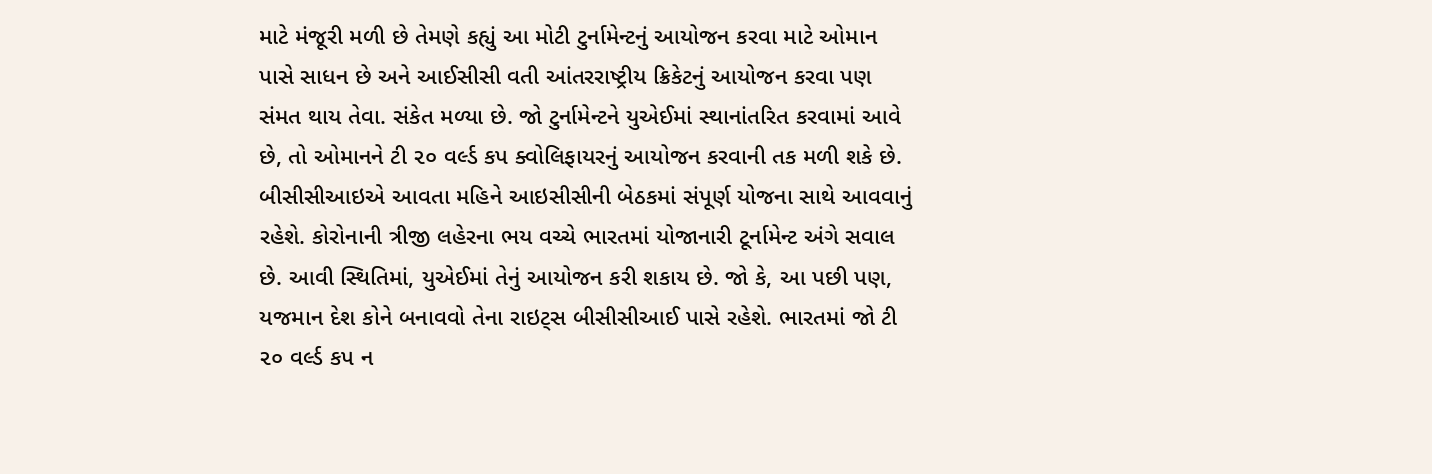માટે મંજૂરી મળી છે તેમણે કહ્યું આ મોટી ટુર્નામેન્ટનું આયોજન કરવા માટે ઓમાન પાસે સાધન છે અને આઈસીસી વતી આંતરરાષ્ટ્રીય ક્રિકેટનું આયોજન કરવા પણ સંમત થાય તેવા. સંકેત મળ્યા છે. જો ટુર્નામેન્ટને યુએઈમાં સ્થાનાંતરિત કરવામાં આવે છે, તો ઓમાનને ટી ૨૦ વર્લ્ડ કપ ક્વોલિફાયરનું આયોજન કરવાની તક મળી શકે છે.
બીસીસીઆઇએ આવતા મહિને આઇસીસીની બેઠકમાં સંપૂર્ણ યોજના સાથે આવવાનું રહેશે. કોરોનાની ત્રીજી લહેરના ભય વચ્ચે ભારતમાં યોજાનારી ટૂર્નામેન્ટ અંગે સવાલ છે. આવી સ્થિતિમાં, યુએઈમાં તેનું આયોજન કરી શકાય છે. જો કે, આ પછી પણ, યજમાન દેશ કોને બનાવવો તેના રાઇટ્સ બીસીસીઆઈ પાસે રહેશે. ભારતમાં જો ટી ૨૦ વર્લ્ડ કપ ન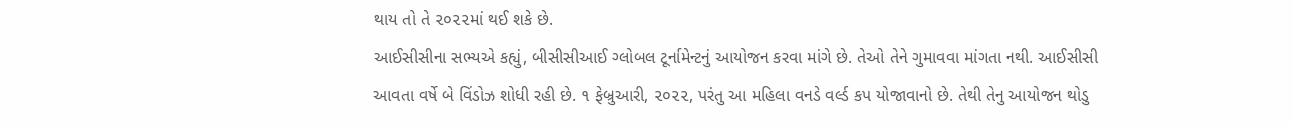થાય તો તે ૨૦૨૨માં થઈ શકે છે.
આઈસીસીના સભ્યએ કહ્યું, બીસીસીઆઈ ગ્લોબલ ટૂર્નામેન્ટનું આયોજન કરવા માંગે છે. તેઓ તેને ગુમાવવા માંગતા નથી. આઈસીસી આવતા વર્ષે બે વિંડોઝ શોધી રહી છે. ૧ ફેબ્રુઆરી, ૨૦૨૨, પરંતુ આ મહિલા વનડે વર્લ્ડ કપ યોજાવાનો છે. તેથી તેનુ આયોજન થોડુ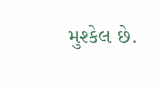મુશ્કેલ છે.